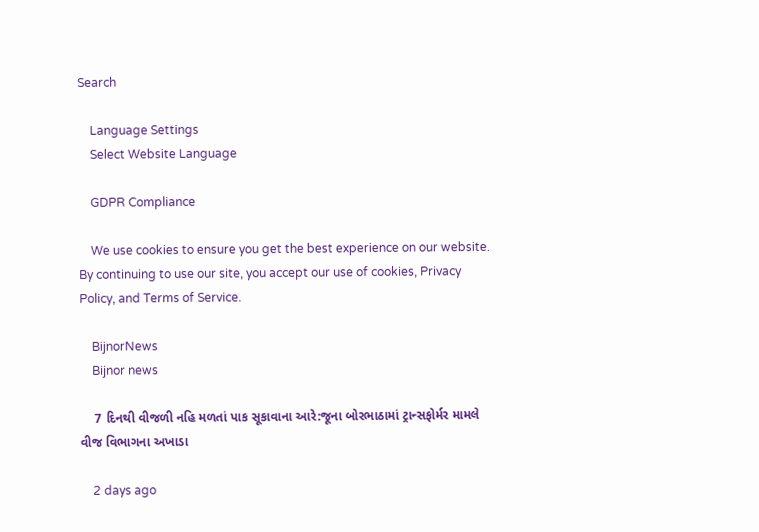Search

    Language Settings
    Select Website Language

    GDPR Compliance

    We use cookies to ensure you get the best experience on our website. By continuing to use our site, you accept our use of cookies, Privacy Policy, and Terms of Service.

    BijnorNews
    Bijnor news

    7 દિનથી વીજળી નહિ મળતાં પાક સૂકાવાના આરે:જૂના બોરભાઠામાં ટ્રાન્સફોર્મર મામલે વીજ વિભાગના અખાડા

    2 days ago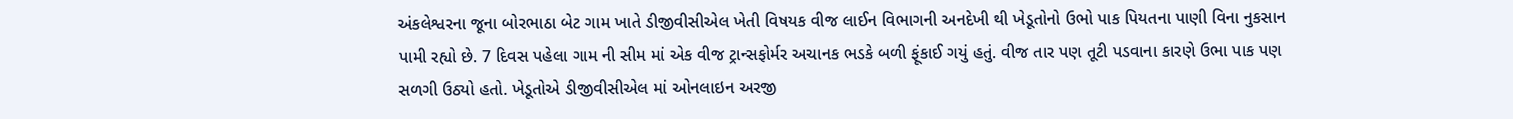અંકલેશ્વરના જૂના બોરભાઠા બેટ ગામ ખાતે ડીજીવીસીએલ ખેતી વિષયક વીજ લાઈન વિભાગની અનદેખી થી ખેડૂતોનો ઉભો પાક પિયતના પાણી વિના નુકસાન પામી રહ્યો છે. 7 દિવસ પહેલા ગામ ની સીમ માં એક વીજ ટ્રાન્સફોર્મર અચાનક ભડકે બળી ફૂંકાઈ ગયું હતું. વીજ તાર પણ તૂટી પડવાના કારણે ઉભા પાક પણ સળગી ઉઠ્યો હતો. ખેડૂતોએ ડીજીવીસીએલ માં ઓનલાઇન અરજી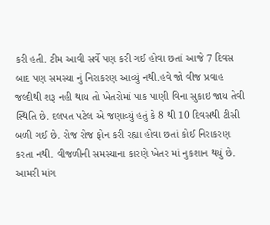કરી હતી. ટીમ આવી સર્વે પણ કરી ગઈ હોવા છતાં આજે 7 દિવસ બાદ પણ સમસ્યા નું નિરાકરણ આવ્યું નથી.હવે જો વીજ પ્રવાહ જલ્દીથી શરૂ નહી થાય તો ખેતરોમાં પાક પાણી વિના સુકાઇ જાય તેવી સ્થિતિ છે. દલપત પટેલ એ જણાવ્યું હતું કે 8 થી 10 દિવસથી ટીસી બળી ગઈ છે. રોજ રોજ ફોન કરી રહ્યા હોવા છતાં કોઈ નિરાકરણ કરતા નથી. વીજળીની સમસ્યાના કારણે ખેતર માં નુકશાન થયું છે. આમરી માંગ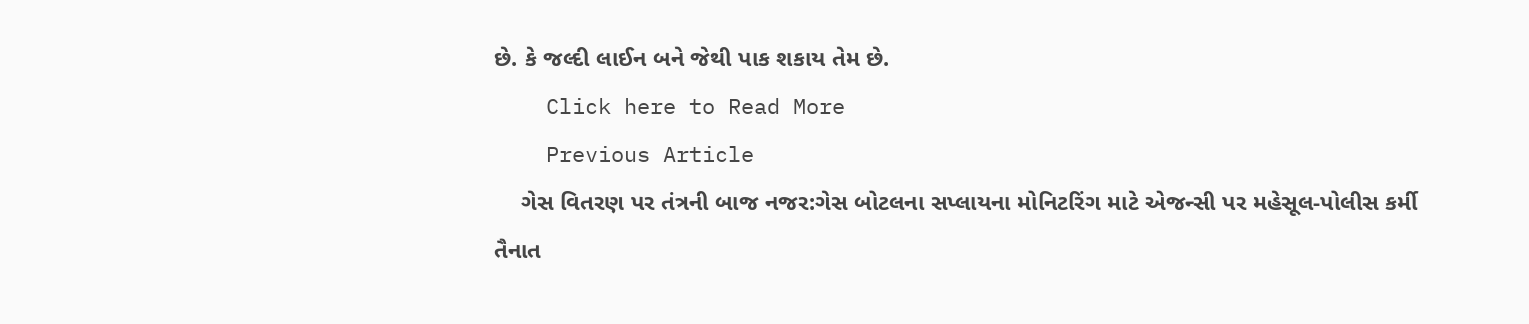છે. કે જલ્દી લાઈન બને જેથી પાક શકાય તેમ છે.
    Click here to Read More
    Previous Article
    ગેસ વિતરણ પર તંત્રની બાજ નજર:ગેસ બોટલના સપ્લાયના મોનિટરિંગ માટે એજન્સી પર મહેસૂલ-પોલીસ કર્મી તૈનાત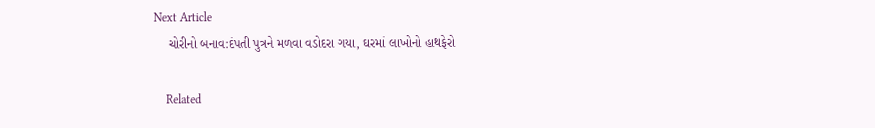Next Article
    ચોરીનો બનાવ:દંપતી પુત્રને મળવા વડોદરા ગયા, ઘરમાં લાખોનો હાથફેરો

    Related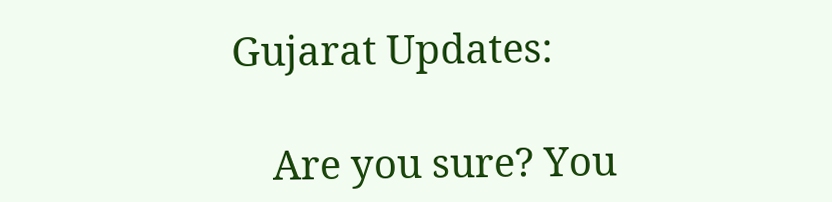Gujarat Updates:

    Are you sure? You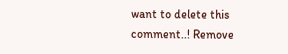want to delete this comment..! Remove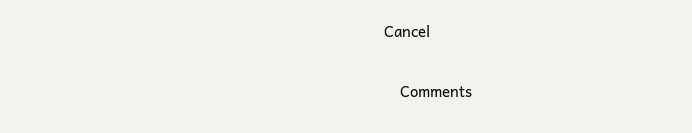Cancel

    Comments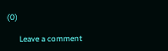(0)

      Leave a comment